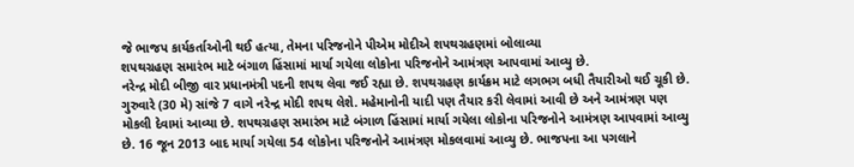જે ભાજપ કાર્યકર્તાઓની થઈ હત્યા, તેમના પરિજનોને પીએમ મોદીએ શપથગ્રહણમાં બોલાવ્યા
શપથગ્રહણ સમારંભ માટે બંગાળ હિંસામાં માર્યા ગયેલા લોકોના પરિજનોને આમંત્રણ આપવામાં આવ્યુ છે.
નરેન્દ્ર મોદી બીજી વાર પ્રધાનમંત્રી પદની શપથ લેવા જઈ રહ્યા છે. શપથગ્રહણ કાર્યક્રમ માટે લગભગ બધી તૈયારીઓ થઈ ચૂકી છે. ગુરુવારે (30 મે) સાંજે 7 વાગે નરેન્દ્ર મોદી શપથ લેશે. મહેમાનોની યાદી પણ તૈયાર કરી લેવામાં આવી છે અને આમંત્રણ પણ મોકલી દેવામાં આવ્યા છે. શપથગ્રહણ સમારંભ માટે બંગાળ હિંસામાં માર્યા ગયેલા લોકોના પરિજનોને આમંત્રણ આપવામાં આવ્યુ છે. 16 જૂન 2013 બાદ માર્યા ગયેલા 54 લોકોના પરિજનોને આમંત્રણ મોકલવામાં આવ્યુ છે. ભાજપના આ પગલાને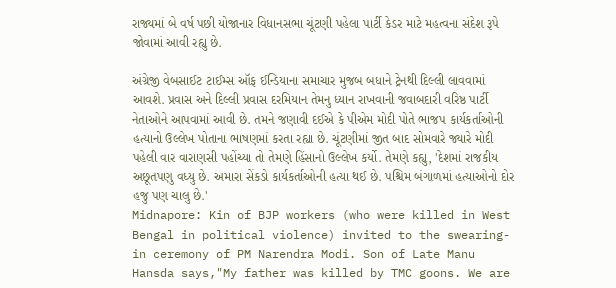રાજ્યમાં બે વર્ષ પછી યોજાનાર વિધાનસભા ચૂંટણી પહેલા પાર્ટી કેડર માટે મહત્વના સંદેશ રૂપે જોવામાં આવી રહ્યુ છે.

અંગ્રેજી વેબસાઈટ ટાઈમ્સ ઑફ ઈન્ડિયાના સમાચાર મુજબ બધાને ટ્રેનથી દિલ્લી લાવવામાં આવશે. પ્રવાસ અને દિલ્લી પ્રવાસ દરમિયાન તેમનુ ધ્યાન રાખવાની જવાબદારી વરિષ્ઠ પાર્ટી નેતાઓને આપવામાં આવી છે. તમને જણાવી દઈએ કે પીએમ મોદી પોતે ભાજપ કાર્યકર્તાઓની હત્યાનો ઉલ્લેખ પોતાના ભાષણમાં કરતા રહ્યા છે. ચૂંટણીમાં જીત બાદ સોમવારે જ્યારે મોદી પહેલી વાર વારાણસી પહોંચ્યા તો તેમણે હિંસાનો ઉલ્લેખ કર્યો. તેમણે કહ્યુ, 'દેશમાં રાજકીય અછૂતપણુ વધ્યુ છે. અમારા સેંકડો કાર્યકર્તાઓની હત્યા થઈ છે. પશ્ચિમ બંગાળમાં હત્યાઓનો દોર હજુ પણ ચાલુ છે.'
Midnapore: Kin of BJP workers (who were killed in West Bengal in political violence) invited to the swearing-in ceremony of PM Narendra Modi. Son of Late Manu Hansda says,"My father was killed by TMC goons. We are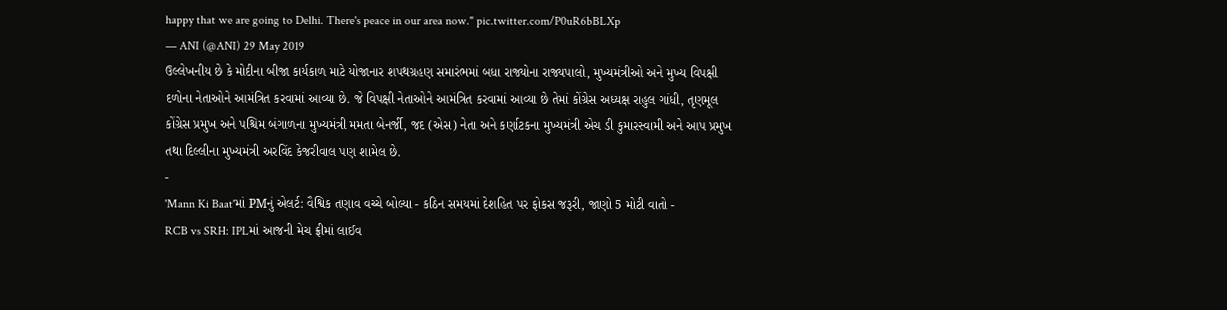happy that we are going to Delhi. There's peace in our area now." pic.twitter.com/P0uR6bBLXp
— ANI (@ANI) 29 May 2019
ઉલ્લેખનીય છે કે મોદીના બીજા કાર્યકાળ માટે યોજાનાર શપથગ્રહણ સમારંભમાં બધા રાજ્યોના રાજ્યપાલો, મુખ્યમંત્રીઓ અને મુખ્ય વિપક્ષી દળોના નેતાઓને આમંત્રિત કરવામાં આવ્યા છે. જે વિપક્ષી નેતાઓને આમંત્રિત કરવામાં આવ્યા છે તેમાં કોંગ્રેસ અધ્યક્ષ રાહુલ ગાંધી, તૃણમૂલ કોંગ્રેસ પ્રમુખ અને પશ્ચિમ બંગાળના મુખ્યમંત્રી મમતા બેનર્જી, જદ (એસ) નેતા અને કર્ણાટકના મુખ્યમંત્રી એચ ડી કુમારસ્વામી અને આપ પ્રમુખ તથા દિલ્લીના મુખ્યમંત્રી અરવિંદ કેજરીવાલ પણ શામેલ છે.
-
'Mann Ki Baat'માં PMનું એલર્ટ: વૈશ્વિક તણાવ વચ્ચે બોલ્યા - કઠિન સમયમાં દેશહિત પર ફોકસ જરૂરી, જાણો 5 મોટી વાતો -
RCB vs SRH: IPLમાં આજની મેચ ફ્રીમાં લાઈવ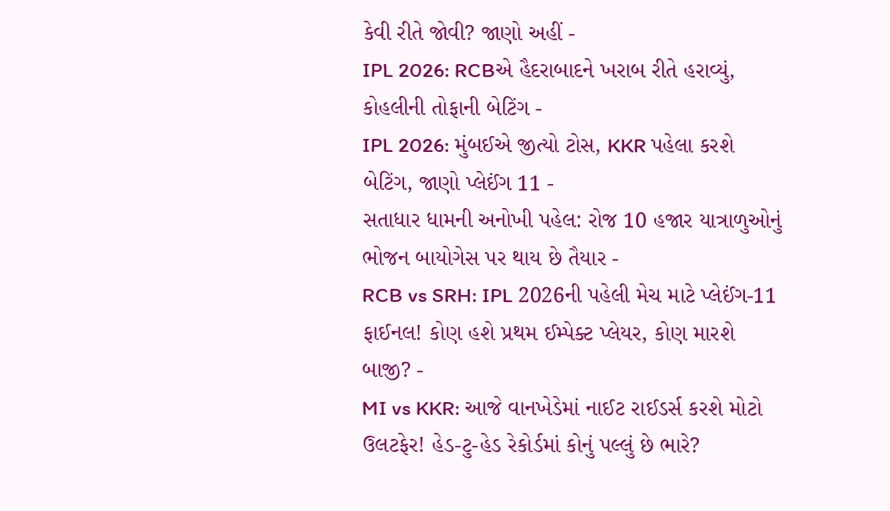કેવી રીતે જોવી? જાણો અહીં -
IPL 2026: RCBએ હૈદરાબાદને ખરાબ રીતે હરાવ્યું, કોહલીની તોફાની બેટિંગ -
IPL 2026: મુંબઈએ જીત્યો ટોસ, KKR પહેલા કરશે બેટિંગ, જાણો પ્લેઈંગ 11 -
સતાધાર ધામની અનોખી પહેલ: રોજ 10 હજાર યાત્રાળુઓનું ભોજન બાયોગેસ પર થાય છે તૈયાર -
RCB vs SRH: IPL 2026ની પહેલી મેચ માટે પ્લેઈંગ-11 ફાઈનલ! કોણ હશે પ્રથમ ઈમ્પેક્ટ પ્લેયર, કોણ મારશે બાજી? -
MI vs KKR: આજે વાનખેડેમાં નાઈટ રાઈડર્સ કરશે મોટો ઉલટફેર! હેડ-ટુ-હેડ રેકોર્ડમાં કોનું પલ્લું છે ભારે?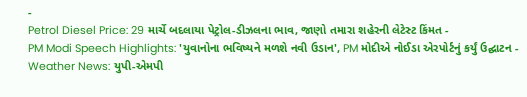-
Petrol Diesel Price: 29 માર્ચે બદલાયા પેટ્રોલ-ડીઝલના ભાવ, જાણો તમારા શહેરની લેટેસ્ટ કિંમત -
PM Modi Speech Highlights: 'યુવાનોના ભવિષ્યને મળશે નવી ઉડાન', PM મોદીએ નોઈડા એરપોર્ટનું કર્યું ઉદ્ઘાટન -
Weather News: યુપી-એમપી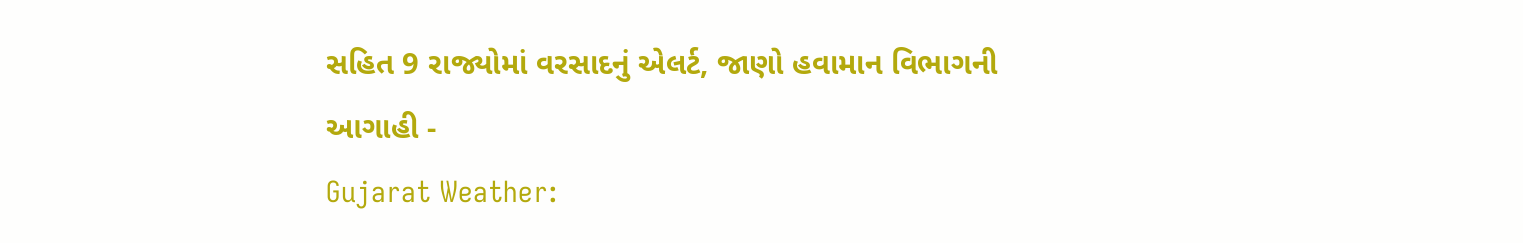સહિત 9 રાજ્યોમાં વરસાદનું એલર્ટ, જાણો હવામાન વિભાગની આગાહી -
Gujarat Weather: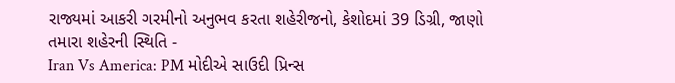રાજ્યમાં આકરી ગરમીનો અનુભવ કરતા શહેરીજનો, કેશોદમાં 39 ડિગ્રી, જાણો તમારા શહેરની સ્થિતિ -
Iran Vs America: PM મોદીએ સાઉદી પ્રિન્સ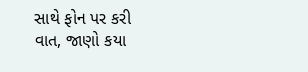સાથે ફોન પર કરી વાત, જાણો કયા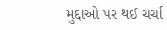મુદ્દાઓ પર થઈ ચર્ચા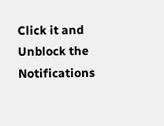Click it and Unblock the Notifications